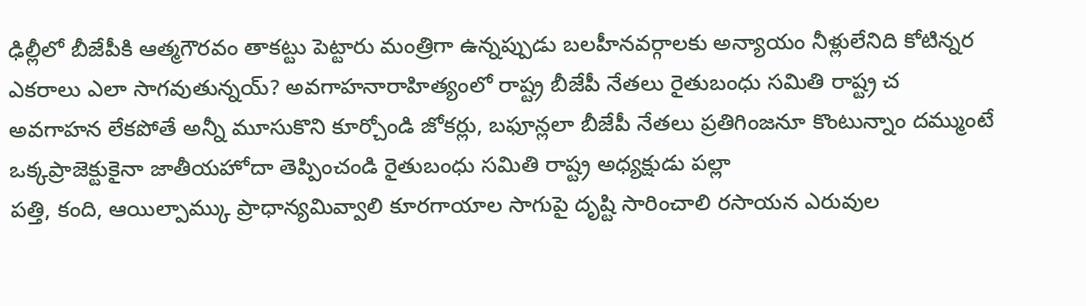ఢిల్లీలో బీజేపీకి ఆత్మగౌరవం తాకట్టు పెట్టారు మంత్రిగా ఉన్నప్పుడు బలహీనవర్గాలకు అన్యాయం నీళ్లులేనిది కోటిన్నర ఎకరాలు ఎలా సాగవుతున్నయ్? అవగాహనారాహిత్యంలో రాష్ట్ర బీజేపీ నేతలు రైతుబంధు సమితి రాష్ట్ర చ
అవగాహన లేకపోతే అన్నీ మూసుకొని కూర్చోండి జోకర్లు, బఫూన్లలా బీజేపీ నేతలు ప్రతిగింజనూ కొంటున్నాం దమ్ముంటే ఒక్కప్రాజెక్టుకైనా జాతీయహోదా తెప్పించండి రైతుబంధు సమితి రాష్ట్ర అధ్యక్షుడు పల్లా
పత్తి, కంది, ఆయిల్పామ్కు ప్రాధాన్యమివ్వాలి కూరగాయాల సాగుపై దృష్టి సారించాలి రసాయన ఎరువుల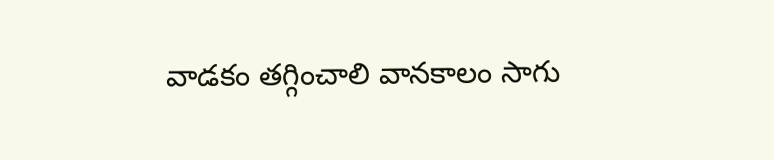వాడకం తగ్గించాలి వానకాలం సాగు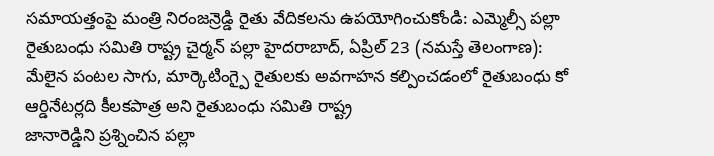సమాయత్తంపై మంత్రి నిరంజన్రెడ్డి రైతు వేదికలను ఉపయోగించుకోండి: ఎమ్మెల్సీ పల్లా
రైతుబంధు సమితి రాష్ట్ర చైర్మన్ పల్లా హైదరాబాద్, ఏప్రిల్ 23 (నమస్తే తెలంగాణ): మేలైన పంటల సాగు, మార్కెటింగ్పై రైతులకు అవగాహన కల్పించడంలో రైతుబంధు కో ఆర్డినేటర్లది కీలకపాత్ర అని రైతుబంధు సమితి రాష్ట్ర
జానారెడ్డిని ప్రశ్నించిన పల్లా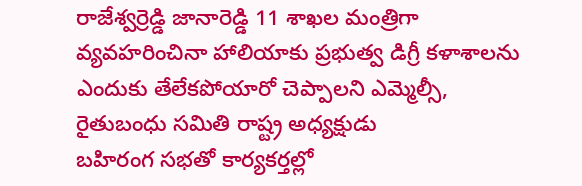రాజేశ్వర్రెడ్డి జానారెడ్డి 11 శాఖల మంత్రిగా వ్యవహరించినా హాలియాకు ప్రభుత్వ డిగ్రీ కళాశాలను ఎందుకు తేలేకపోయారో చెప్పాలని ఎమ్మెల్సీ, రైతుబంధు సమితి రాష్ట్ర అధ్యక్షుడు
బహిరంగ సభతో కార్యకర్తల్లో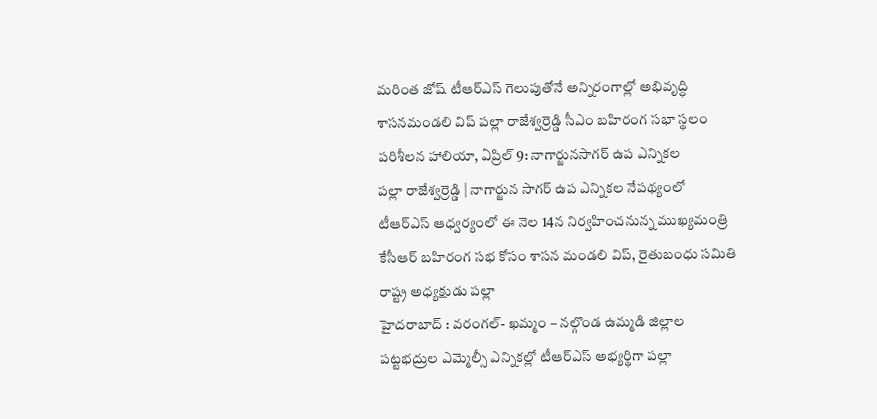మరింత జోష్ టీఆర్ఎస్ గెలుపుతోనే అన్నిరంగాల్లో అభివృద్ధి శాసనమండలి విప్ పల్లా రాజేశ్వర్రెడ్డి సీఎం బహిరంగ సభా స్థలం పరిశీలన హాలియా, ఏప్రిల్ 9: నాగార్జునసాగర్ ఉప ఎన్నికల
పల్లా రాజేశ్వర్రెడ్డి | నాగార్జున సాగర్ ఉప ఎన్నికల నేపథ్యంలో టీఆర్ఎస్ ఆధ్వర్యంలో ఈ నెల 14న నిర్వహించనున్న ముఖ్యమంత్రి కేసీఆర్ బహిరంగ సభ కోసం శాసన మండలి విప్, రైతుబంధు సమితి రాష్ట్ర అధ్యక్షుడు పల్లా
హైదరాబాద్ : వరంగల్- ఖమ్మం – నల్గొండ ఉమ్మడి జిల్లాల పట్టభద్రుల ఎమ్మెల్సీ ఎన్నికల్లో టీఆర్ఎస్ అభ్యర్థిగా పల్లా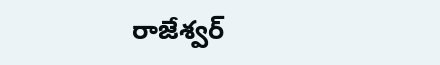రాజేశ్వర్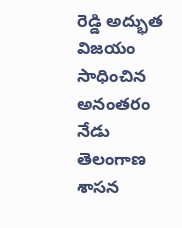రెడ్డి అద్భుత విజయం సాధించిన అనంతరం నేడు తెలంగాణ శాసన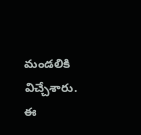మండలికి విచ్చేశారు. ఈ